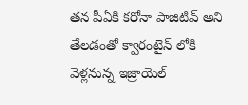తన పీఏకి కరోనా పాజిటివ్ అని తేలడంతో క్వారంటైన్ లోకి వెళ్లనున్న ఇజ్రాయెల్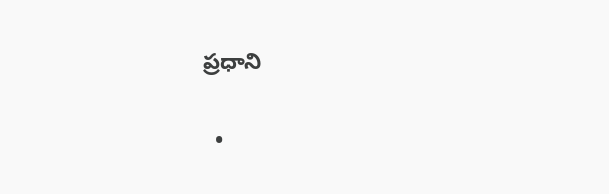ప్రధాని

  •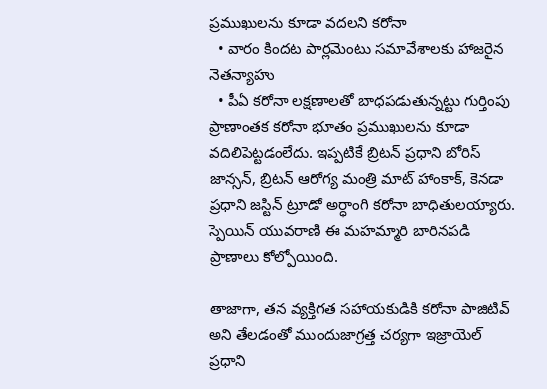ప్రముఖులను కూడా వదలని కరోనా
  • వారం కిందట పార్లమెంటు సమావేశాలకు హాజరైన నెతన్యాహు
  • పీఏ కరోనా లక్షణాలతో బాధపడుతున్నట్టు గుర్తింపు
ప్రాణాంతక కరోనా భూతం ప్రముఖులను కూడా వదిలిపెట్టడంలేదు. ఇప్పటికే బ్రిటన్ ప్రధాని బోరిస్ జాన్సన్, బ్రిటన్ ఆరోగ్య మంత్రి మాట్ హాంకాక్, కెనడా ప్రధాని జస్టిన్ ట్రూడో అర్ధాంగి కరోనా బాధితులయ్యారు. స్పెయిన్ యువరాణి ఈ మహమ్మారి బారినపడి ప్రాణాలు కోల్పోయింది.

తాజాగా, తన వ్యక్తిగత సహాయకుడికి కరోనా పాజిటివ్ అని తేలడంతో ముందుజాగ్రత్త చర్యగా ఇజ్రాయెల్ ప్రధాని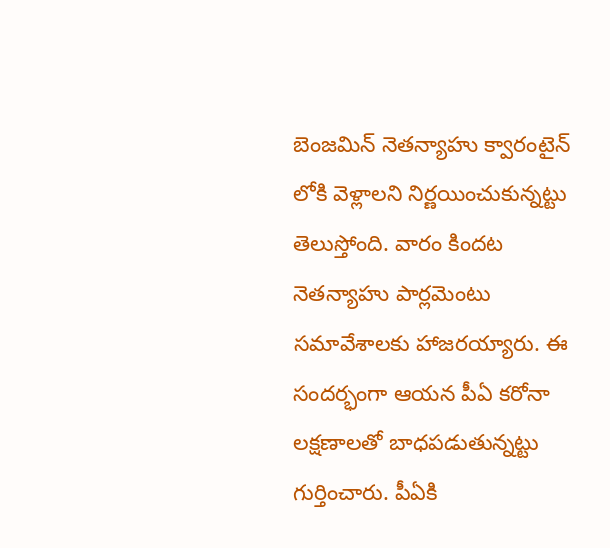బెంజమిన్ నెతన్యాహు క్వారంటైన్ లోకి వెళ్లాలని నిర్ణయించుకున్నట్టు తెలుస్తోంది. వారం కిందట నెతన్యాహు పార్లమెంటు సమావేశాలకు హాజరయ్యారు. ఈ సందర్భంగా ఆయన పీఏ కరోనా లక్షణాలతో బాధపడుతున్నట్టు గుర్తించారు. పీఏకి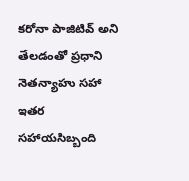కరోనా పాజిటివ్ అని తేలడంతో ప్రధాని నెతన్యాహు సహా ఇతర సహాయసిబ్బంది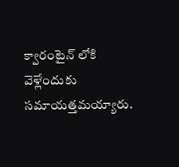క్వారంటైన్ లోకి వెళ్లేందుకు సమాయత్తమయ్యారు.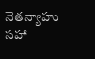నెతన్యాహు సహా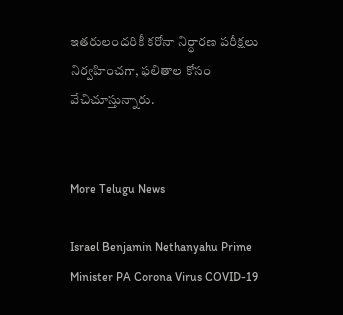ఇతరులందరికీ కరోనా నిర్ధారణ పరీక్షలు నిర్వహించగా, ఫలితాల కోసం వేచిచూస్తున్నారు.


More Telugu News

Israel Benjamin Nethanyahu Prime Minister PA Corona Virus COVID-19